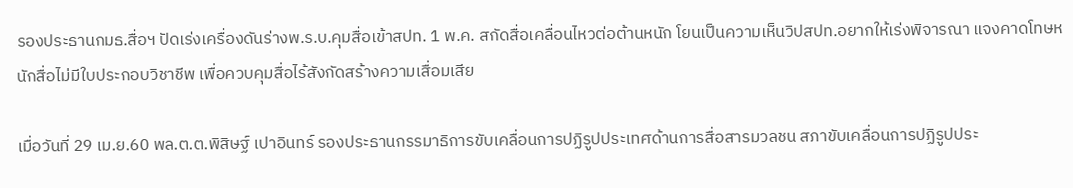รองประธานกมธ.สื่อฯ ปัดเร่งเครื่องดันร่างพ.ร.บ.คุมสื่อเข้าสปท. 1 พ.ค. สกัดสื่อเคลื่อนไหวต่อต้านหนัก โยนเป็นความเห็นวิปสปท.อยากให้เร่งพิจารณา แจงคาดโทษหนักสื่อไม่มีใบประกอบวิชาชีพ เพื่อควบคุมสื่อไร้สังกัดสร้างความเสื่อมเสีย

เมื่อวันที่ 29 เม.ย.60 พล.ต.ต.พิสิษฐ์ เปาอินทร์ รองประธานกรรมาธิการขับเคลื่อนการปฏิรูปประเทศด้านการสื่อสารมวลชน สภาขับเคลื่อนการปฏิรูปประ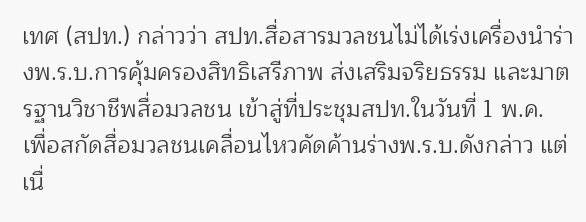เทศ (สปท.) กล่าวว่า สปท.สื่อสารมวลชนไม่ได้เร่งเครื่องนำร่างพ.ร.บ.การคุ้มครองสิทธิเสรีภาพ ส่งเสริมจริยธรรม และมาตรฐานวิชาชีพสื่อมวลชน เข้าสู่ที่ประชุมสปท.ในวันที่ 1 พ.ค. เพื่อสกัดสื่อมวลชนเคลื่อนไหวคัดค้านร่างพ.ร.บ.ดังกล่าว แต่เนื่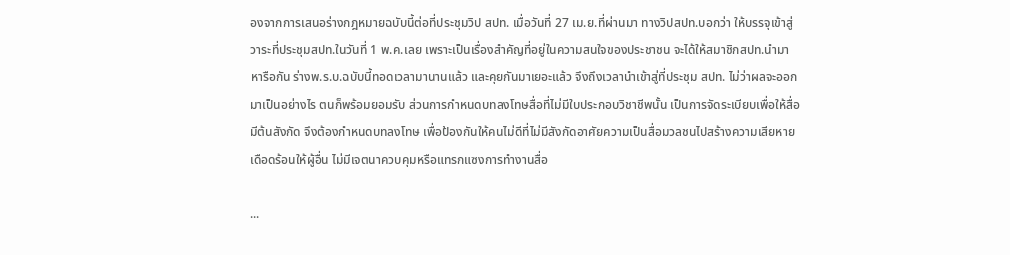องจากการเสนอร่างกฎหมายฉบับนี้ต่อที่ประชุมวิป สปท. เมื่อวันที่ 27 เม.ย.ที่ผ่านมา ทางวิปสปท.บอกว่า ให้บรรจุเข้าสู่วาระที่ประชุมสปท.ในวันที่ 1 พ.ค.เลย เพราะเป็นเรื่องสำคัญที่อยู่ในความสนใจของประชาชน จะได้ให้สมาชิกสปท.นำมาหารือกัน ร่างพ.ร.บ.ฉบับนี้ทอดเวลามานานแล้ว และคุยกันมาเยอะแล้ว จึงถึงเวลานำเข้าสู่ที่ประชุม สปท. ไม่ว่าผลจะออกมาเป็นอย่างไร ตนก็พร้อมยอมรับ ส่วนการกำหนดบทลงโทษสื่อที่ไม่มีใบประกอบวิชาชีพนั้น เป็นการจัดระเบียบเพื่อให้สื่อมีต้นสังกัด จึงต้องกำหนดบทลงโทษ เพื่อป้องกันให้คนไม่ดีที่ไม่มีสังกัดอาศัยความเป็นสื่อมวลชนไปสร้างความเสียหาย เดือดร้อนให้ผู้อื่น ไม่มีเจตนาควบคุมหรือแทรกแซงการทำงานสื่อ

...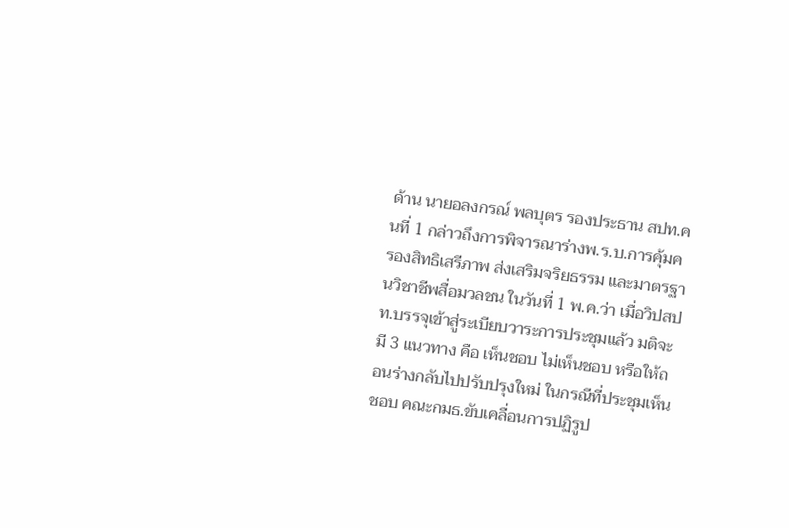ด้าน นายอลงกรณ์ พลบุตร รองประธาน สปท.คนที่ 1 กล่าวถึงการพิจารณาร่างพ.ร.บ.การคุ้มครองสิทธิเสรีภาพ ส่งเสริมจริยธรรม และมาตรฐานวิชาชีพสื่อมวลชน ในวันที่ 1 พ.ค.ว่า เมื่อวิปสปท.บรรจุเข้าสู่ระเบียบวาระการประชุมแล้ว มติจะมี 3 แนวทาง คือ เห็นชอบ ไม่เห็นชอบ หรือให้ถอนร่างกลับไปปรับปรุงใหม่ ในกรณีที่ประชุมเห็นชอบ คณะกมธ.ขับเคลื่อนการปฏิรูป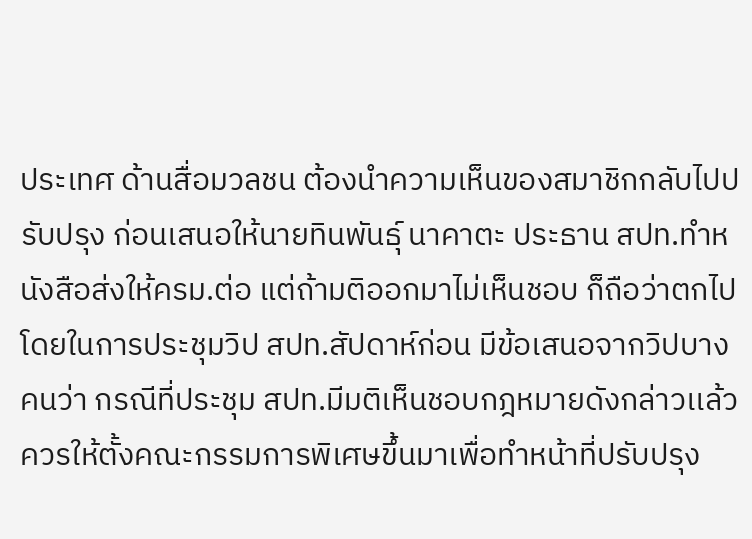ประเทศ ด้านสื่อมวลชน ต้องนำความเห็นของสมาชิกกลับไปปรับปรุง ก่อนเสนอให้นายทินพันธุ์ นาคาตะ ประธาน สปท.ทำหนังสือส่งให้ครม.ต่อ แต่ถ้ามติออกมาไม่เห็นชอบ ก็ถือว่าตกไป โดยในการประชุมวิป สปท.สัปดาห์ก่อน มีข้อเสนอจากวิปบางคนว่า กรณีที่ประชุม สปท.มีมติเห็นชอบกฎหมายดังกล่าวเเล้ว ควรให้ตั้งคณะกรรมการพิเศษขึ้นมาเพื่อทำหน้าที่ปรับปรุง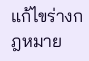แก้ไขร่างกฎหมาย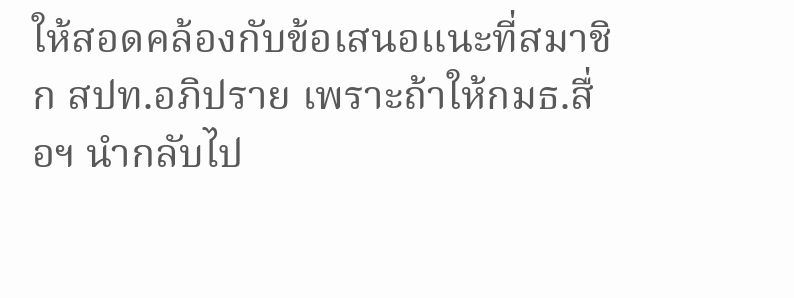ให้สอดคล้องกับข้อเสนอแนะที่สมาชิก สปท.อภิปราย เพราะถ้าให้กมธ.สื่อฯ นำกลับไป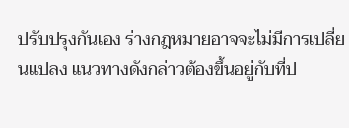ปรับปรุงกันเอง ร่างกฎหมายอาจจะไม่มีการเปลี่ยนแปลง แนวทางดังกล่าวต้องขึ้นอยู่กับที่ป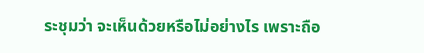ระชุมว่า จะเห็นด้วยหรือไม่อย่างไร เพราะถือ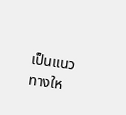เป็นแนวทางให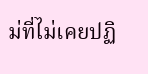ม่ที่ไม่เคยปฏิ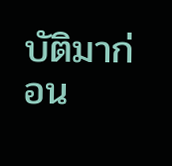บัติมาก่อน